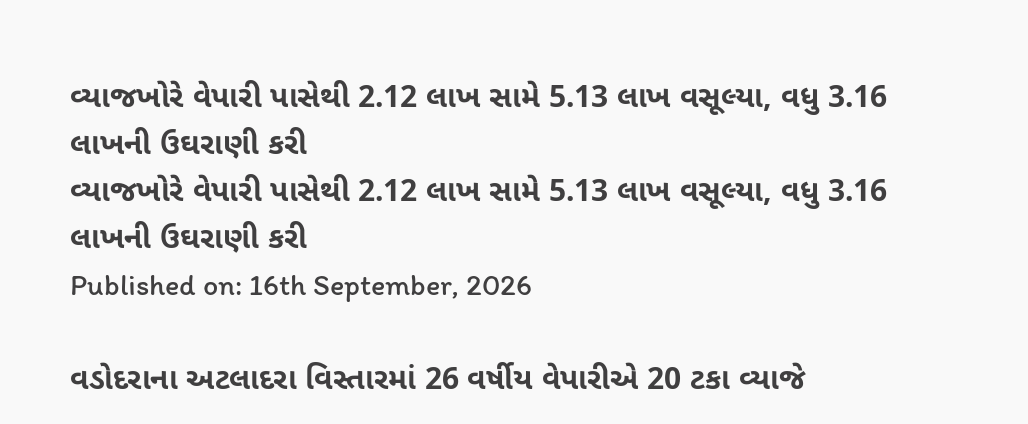વ્યાજખોરે વેપારી પાસેથી 2.12 લાખ સામે 5.13 લાખ વસૂલ્યા, વધુ 3.16 લાખની ઉઘરાણી કરી
વ્યાજખોરે વેપારી પાસેથી 2.12 લાખ સામે 5.13 લાખ વસૂલ્યા, વધુ 3.16 લાખની ઉઘરાણી કરી
Published on: 16th September, 2026

વડોદરાના અટલાદરા વિસ્તારમાં 26 વર્ષીય વેપારીએ 20 ટકા વ્યાજે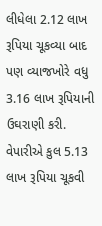લીધેલા 2.12 લાખ રૂપિયા ચૂકવ્યા બાદ પણ વ્યાજખોરે વધુ 3.16 લાખ રૂપિયાની ઉઘરાણી કરી. વેપારીએ કુલ 5.13 લાખ રૂપિયા ચૂકવી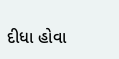દીધા હોવા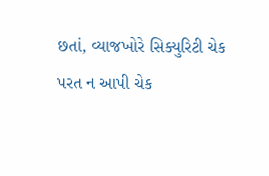છતાં, વ્યાજખોરે સિક્યુરિટી ચેક પરત ન આપી ચેક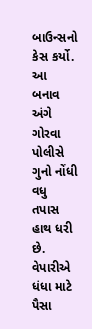બાઉન્સનો કેસ કર્યો. આ બનાવ અંગે ગોરવા પોલીસે ગુનો નોંધી વધુ તપાસ હાથ ધરી છે. વેપારીએ ધંધા માટે પૈસા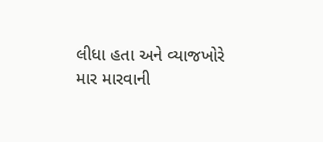લીધા હતા અને વ્યાજખોરે માર મારવાની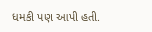ધમકી પણ આપી હતી.